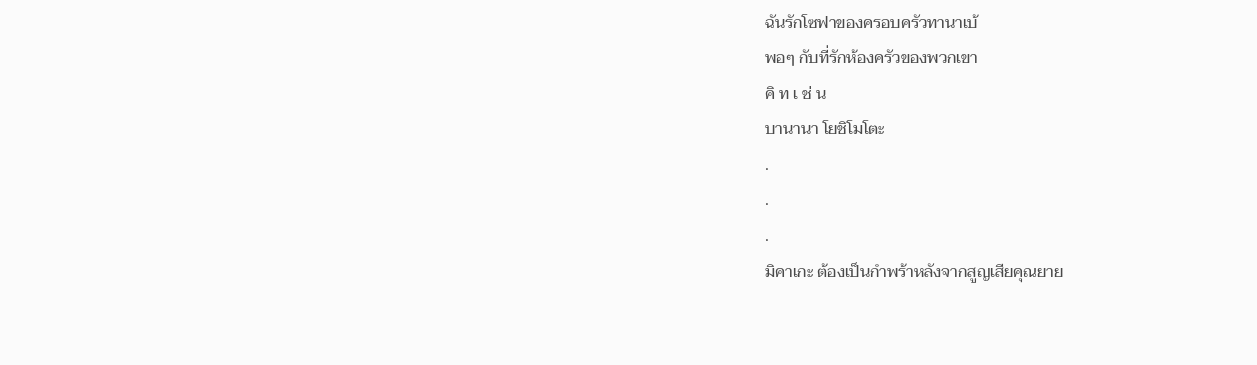ฉันรักโซฟาของครอบครัวทานาเบ้
พอๆ กับที่รักห้องครัวของพวกเขา
คิ ท เ ช่ น
บานานา โยชิโมโตะ
.
.
.
มิคาเกะ ต้องเป็นกำพร้าหลังจากสูญเสียคุณยาย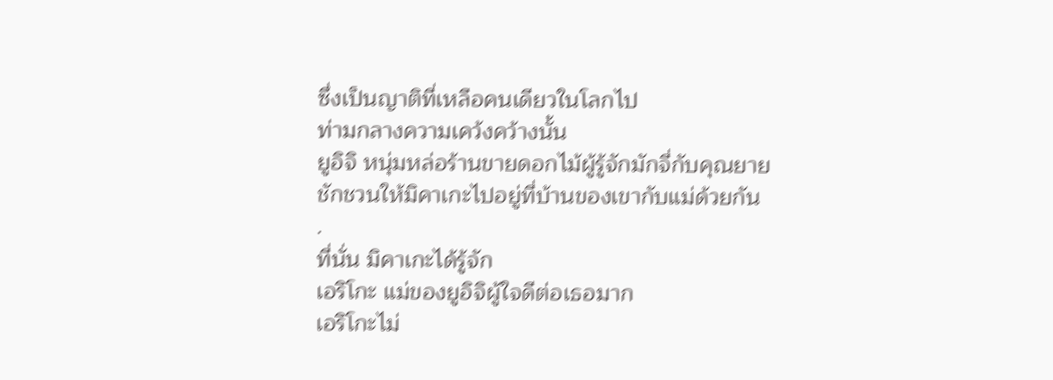ซึ่งเป็นญาติที่เหลือคนเดียวในโลกไป
ท่ามกลางความเคว้งคว้างนั้น
ยูอิจิ หนุ่มหล่อร้านขายดอกไม้ผู้รู้จักมักจี่กับคุณยาย
ชักชวนให้มิคาเกะไปอยู่ที่บ้านของเขากับแม่ด้วยกัน
.
ที่นั่น มิคาเกะได้รู้จัก
เอริโกะ แม่ของยูอิจิผู้ใจดีต่อเธอมาก
เอริโกะไม่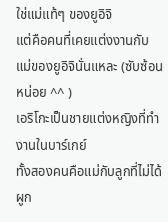ใช่แม่แท้ๆ ของยูอิจิ
แต่คือคนที่เคยแต่งงานกับแม่ของยูอิจินั่นแหละ (ซับซ้อนหน่อย ^^ )
เอริโกะเป็นชายแต่งหญิงที่ทำงานในบาร์เกย์
ทั้งสองคนคือแม่กับลูกที่ไม่ได้ผูก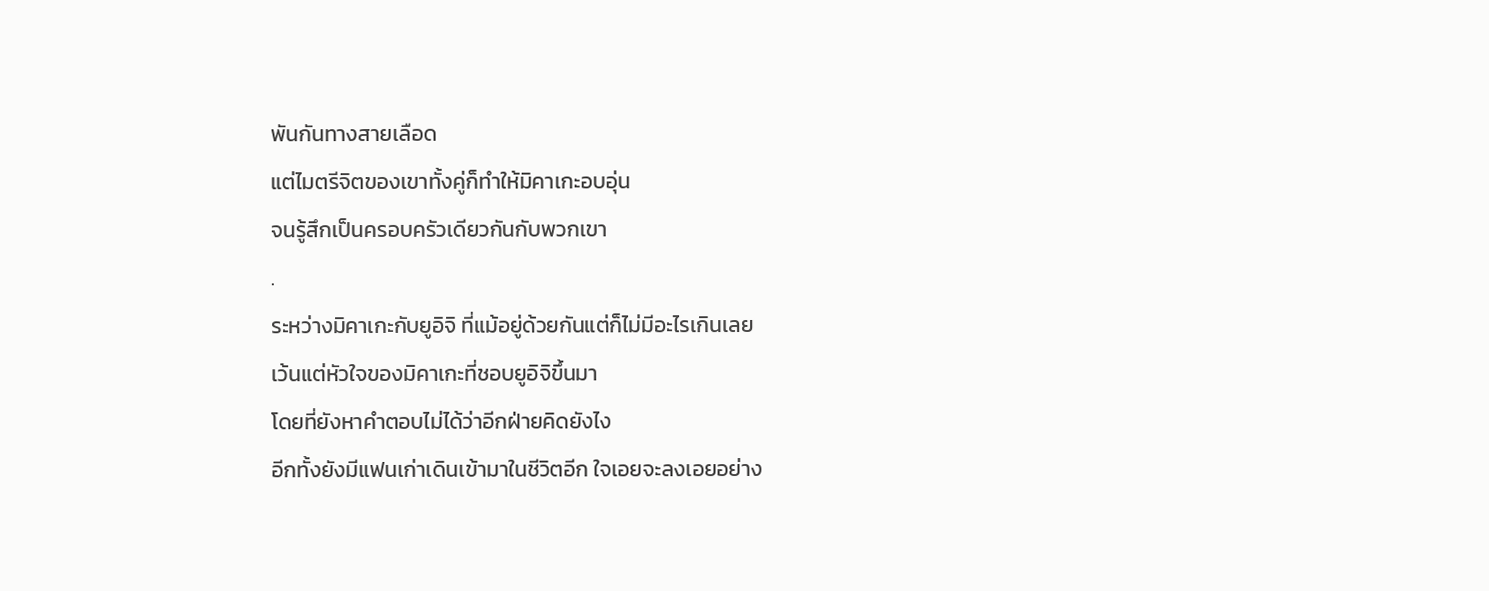พันกันทางสายเลือด
แต่ไมตรีจิตของเขาทั้งคู่ก็ทำให้มิคาเกะอบอุ่น
จนรู้สึกเป็นครอบครัวเดียวกันกับพวกเขา
.
ระหว่างมิคาเกะกับยูอิจิ ที่แม้อยู่ด้วยกันแต่ก็ไม่มีอะไรเกินเลย
เว้นแต่หัวใจของมิคาเกะที่ชอบยูอิจิขึ้นมา
โดยที่ยังหาคำตอบไม่ได้ว่าอีกฝ่ายคิดยังไง
อีกทั้งยังมีแฟนเก่าเดินเข้ามาในชีวิตอีก ใจเอยจะลงเอยอย่าง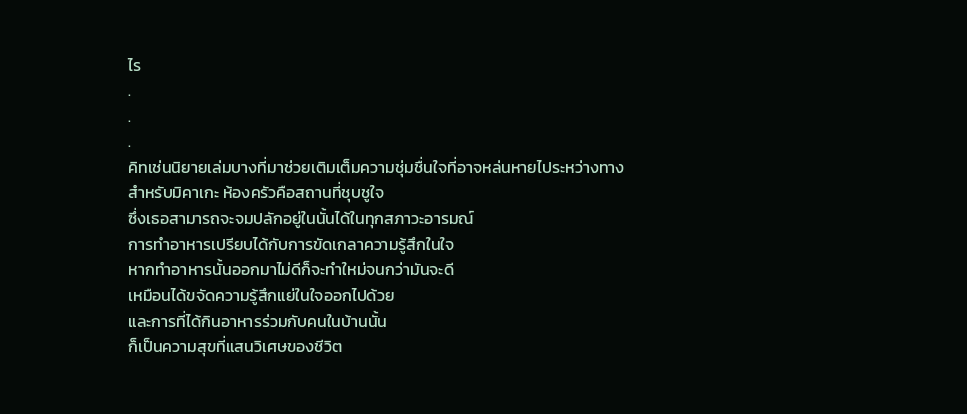ไร
.
.
.
คิทเช่นนิยายเล่มบางที่มาช่วยเติมเต็มความชุ่มชื่นใจที่อาจหล่นหายไประหว่างทาง
สำหรับมิคาเกะ ห้องครัวคือสถานที่ชุบชูใจ
ซึ่งเธอสามารถจะจมปลักอยู่ในนั้นได้ในทุกสภาวะอารมณ์
การทำอาหารเปรียบได้กับการขัดเกลาความรู้สึกในใจ
หากทำอาหารนั้นออกมาไม่ดีก็จะทำใหม่จนกว่ามันจะดี
เหมือนได้ขจัดความรู้สึกแย่ในใจออกไปด้วย
และการที่ได้กินอาหารร่วมกับคนในบ้านนั้น
ก็เป็นความสุขที่แสนวิเศษของชีวิต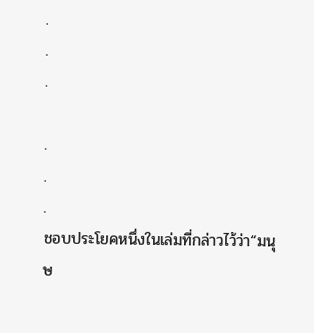.
.
.

.
.
.
ชอบประโยคหนึ่งในเล่มที่กล่าวไว้ว่า“มนุษ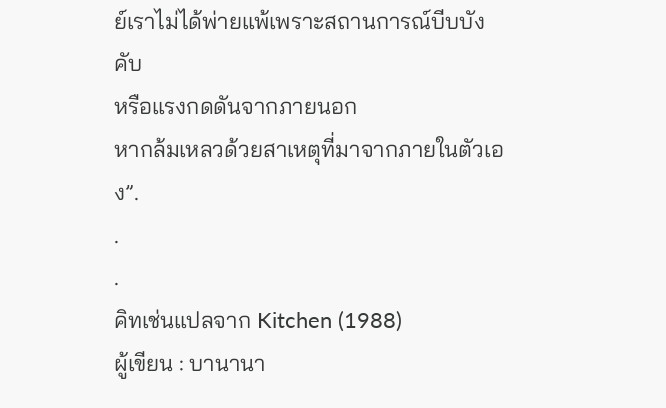ย์เราไม่ได้พ่ายแพ้เพราะสถานการณ์บีบบังคับ
หรือแรงกดดันจากภายนอก
หากล้มเหลวด้วยสาเหตุที่มาจากภายในตัวเอง”.
.
.
คิทเช่นแปลจาก Kitchen (1988)
ผู้เขียน : บานานา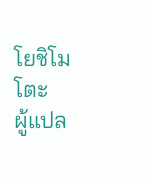โยชิโมโตะ
ผู้แปล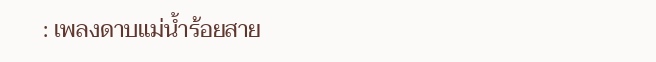: เพลงดาบแม่น้ำร้อยสาย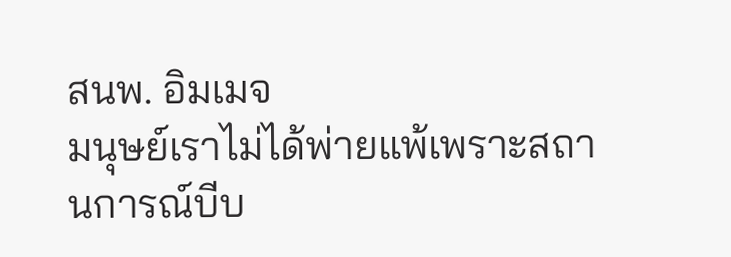สนพ. อิมเมจ
มนุษย์เราไม่ได้พ่ายแพ้เพราะสถานการณ์บีบ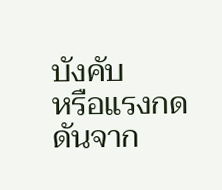บังคับ
หรือแรงกดดันจาก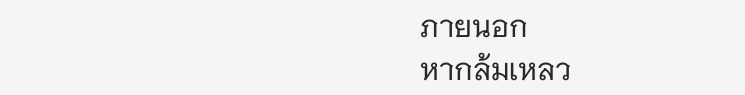ภายนอก
หากล้มเหลว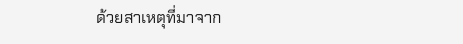ด้วยสาเหตุที่มาจาก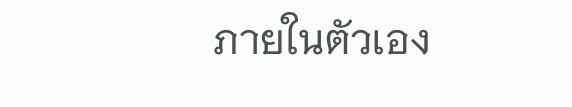ภายในตัวเอง